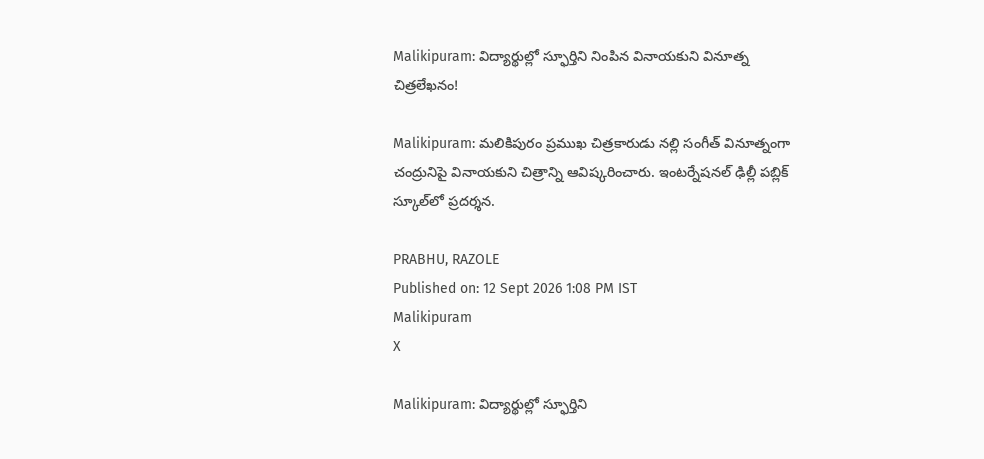Malikipuram: విద్యార్థుల్లో స్ఫూర్తిని నింపిన వినాయకుని వినూత్న చిత్రలేఖనం!

Malikipuram: మలికిపురం ప్రముఖ చిత్రకారుడు నల్లి సంగీత్ వినూత్నంగా చంద్రునిపై వినాయకుని చిత్రాన్ని ఆవిష్కరించారు. ఇంటర్నేషనల్ ఢిల్లీ పబ్లిక్ స్కూల్‌లో ప్రదర్శన.

PRABHU, RAZOLE
Published on: 12 Sept 2026 1:08 PM IST
Malikipuram
X

Malikipuram: విద్యార్థుల్లో స్ఫూర్తిని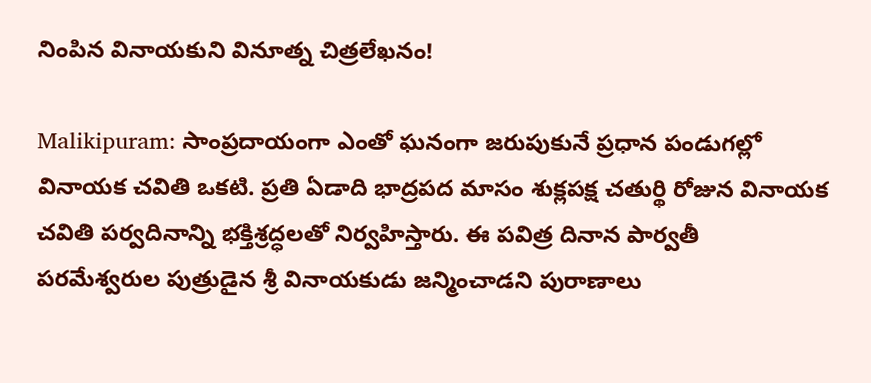నింపిన వినాయకుని వినూత్న చిత్రలేఖనం!

Malikipuram: సాంప్రదాయంగా ఎంతో ఘనంగా జరుపుకునే ప్రధాన పండుగల్లో వినాయక చవితి ఒకటి. ప్రతి ఏడాది భాద్రపద మాసం శుక్లపక్ష చతుర్థి రోజున వినాయక చవితి పర్వదినాన్ని భక్తిశ్రద్ధలతో నిర్వహిస్తారు. ఈ పవిత్ర దినాన పార్వతీ పరమేశ్వరుల పుత్రుడైన శ్రీ వినాయకుడు జన్మించాడని పురాణాలు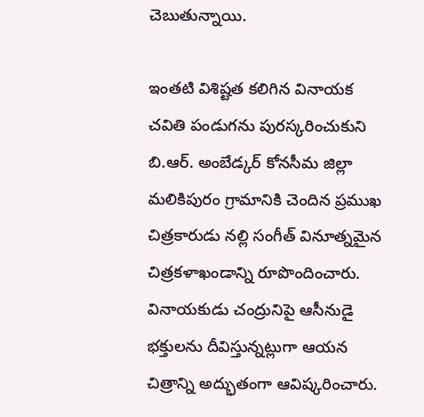చెబుతున్నాయి.

ఇంతటి విశిష్టత కలిగిన వినాయక చవితి పండుగను పురస్కరించుకుని బి.ఆర్. అంబేడ్కర్ కోనసీమ జిల్లా మలికిపురం గ్రామానికి చెందిన ప్రముఖ చిత్రకారుడు నల్లి సంగీత్ వినూత్నమైన చిత్రకళాఖండాన్ని రూపొందించారు. వినాయకుడు చంద్రునిపై ఆసీనుడై భక్తులను దీవిస్తున్నట్లుగా ఆయన చిత్రాన్ని అద్భుతంగా ఆవిష్కరించారు.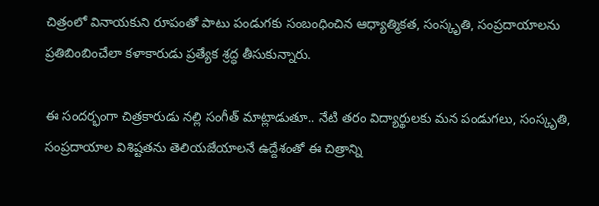చిత్రంలో వినాయకుని రూపంతో పాటు పండుగకు సంబంధించిన ఆధ్యాత్మికత, సంస్కృతి, సంప్రదాయాలను ప్రతిబింబించేలా కళాకారుడు ప్రత్యేక శ్రద్ధ తీసుకున్నారు.

ఈ సందర్భంగా చిత్రకారుడు నల్లి సంగీత్ మాట్లాడుతూ.. నేటి తరం విద్యార్థులకు మన పండుగలు, సంస్కృతి, సంప్రదాయాల విశిష్టతను తెలియజేయాలనే ఉద్దేశంతో ఈ చిత్రాన్ని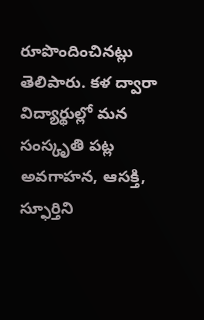రూపొందించినట్లు తెలిపారు. కళ ద్వారా విద్యార్థుల్లో మన సంస్కృతి పట్ల అవగాహన, ఆసక్తి, స్ఫూర్తిని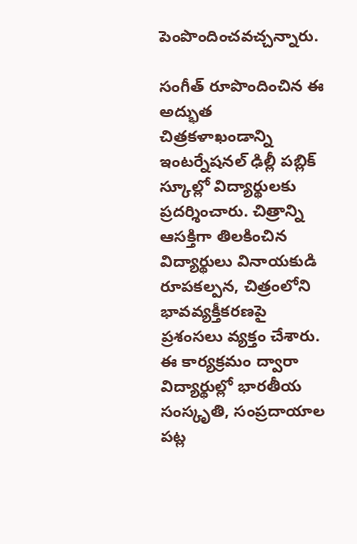పెంపొందించవచ్చన్నారు.

సంగీత్ రూపొందించిన ఈ అద్భుత చిత్రకళాఖండాన్ని ఇంటర్నేషనల్ ఢిల్లీ పబ్లిక్ స్కూల్లో విద్యార్థులకు ప్రదర్శించారు. చిత్రాన్ని ఆసక్తిగా తిలకించిన విద్యార్థులు వినాయకుడి రూపకల్పన, చిత్రంలోని భావవ్యక్తీకరణపై ప్రశంసలు వ్యక్తం చేశారు. ఈ కార్యక్రమం ద్వారా విద్యార్థుల్లో భారతీయ సంస్కృతి, సంప్రదాయాల పట్ల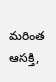మరింత ఆసక్తి,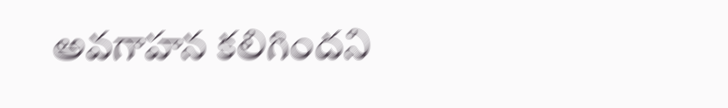అవగాహన కలిగిందని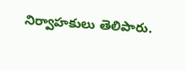నిర్వాహకులు తెలిపారు.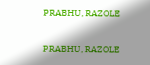PRABHU, RAZOLE

PRABHU, RAZOLE